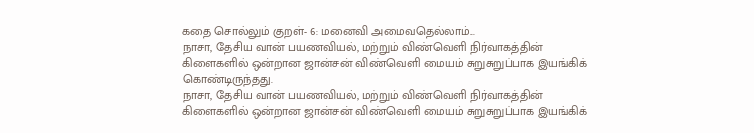கதை சொல்லும் குறள்- 6: மனைவி அமைவதெல்லாம்...
நாசா, தேசிய வான் பயணவியல், மற்றும் விண்வெளி நிர்வாகத்தின் கிளைகளில் ஒன்றான ஜான்சன் விண்வெளி மையம் சுறுசுறுப்பாக இயங்கிக் கொண்டிருந்தது.
நாசா, தேசிய வான் பயணவியல், மற்றும் விண்வெளி நிர்வாகத்தின் கிளைகளில் ஒன்றான ஜான்சன் விண்வெளி மையம் சுறுசுறுப்பாக இயங்கிக்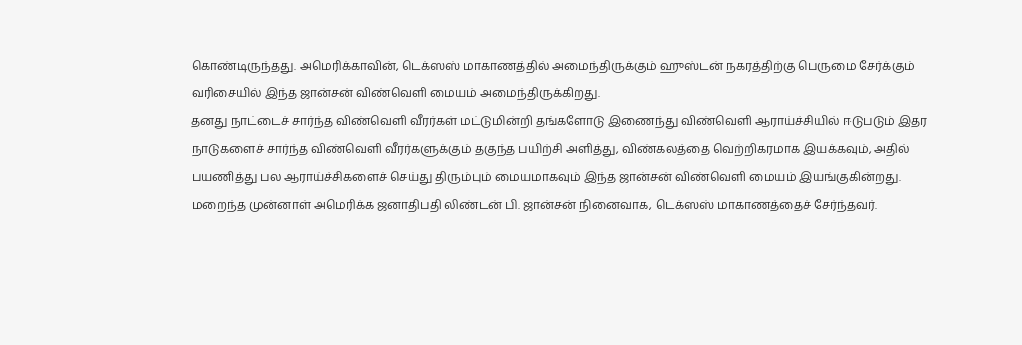கொண்டிருந்தது. அமெரிக்காவின், டெக்ஸஸ் மாகாணத்தில் அமைந்திருக்கும் ஹுஸ்டன் நகரத்திற்கு பெருமை சேர்க்கும் வரிசையில் இந்த ஜான்சன் விண்வெளி மையம் அமைந்திருக்கிறது.
தனது நாட்டைச் சார்ந்த விண்வெளி வீரர்கள் மட்டுமின்றி தங்களோடு இணைந்து விண்வெளி ஆராய்ச்சியில் ஈடுபடும் இதர நாடுகளைச் சார்ந்த விண்வெளி வீரர்களுக்கும் தகுந்த பயிற்சி அளித்து, விண்கலத்தை வெற்றிகரமாக இயக்கவும், அதில் பயணித்து பல ஆராய்ச்சிகளைச் செய்து திரும்பும் மையமாகவும் இந்த ஜான்சன் விண்வெளி மையம் இயங்குகின்றது.
மறைந்த முன்னாள் அமெரிக்க ஜனாதிபதி லிண்டன் பி. ஜான்சன் நினைவாக, டெக்ஸஸ் மாகாணத்தைச் சேர்ந்தவர்.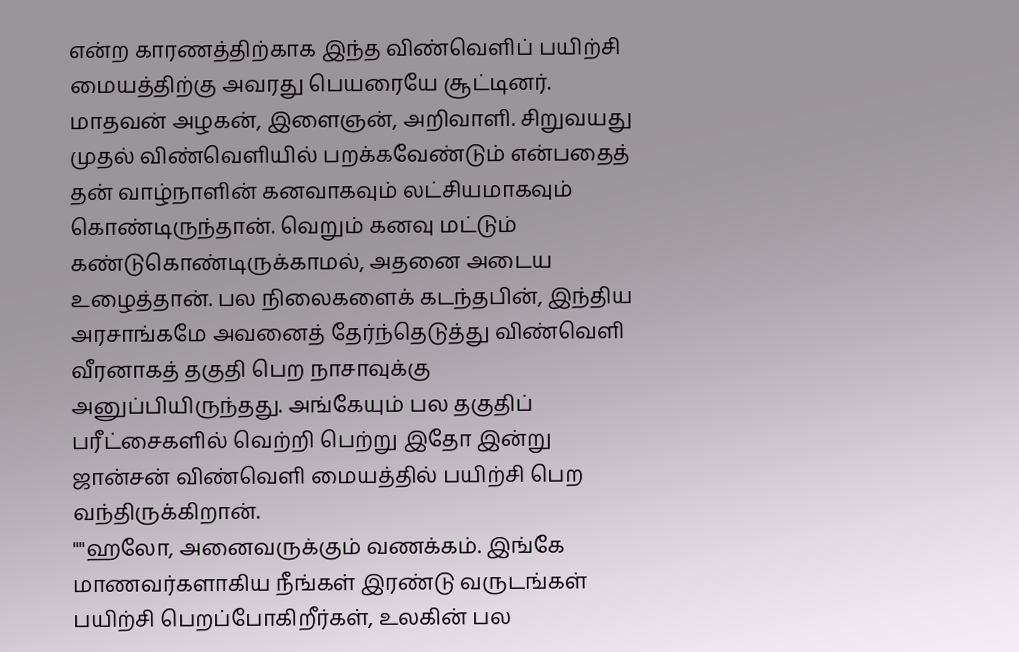என்ற காரணத்திற்காக இந்த விண்வெளிப் பயிற்சி மையத்திற்கு அவரது பெயரையே சூட்டினர்.
மாதவன் அழகன், இளைஞன், அறிவாளி. சிறுவயது முதல் விண்வெளியில் பறக்கவேண்டும் என்பதைத் தன் வாழ்நாளின் கனவாகவும் லட்சியமாகவும் கொண்டிருந்தான். வெறும் கனவு மட்டும் கண்டுகொண்டிருக்காமல், அதனை அடைய உழைத்தான். பல நிலைகளைக் கடந்தபின், இந்திய அரசாங்கமே அவனைத் தேர்ந்தெடுத்து விண்வெளி வீரனாகத் தகுதி பெற நாசாவுக்கு அனுப்பியிருந்தது. அங்கேயும் பல தகுதிப் பரீட்சைகளில் வெற்றி பெற்று இதோ இன்று ஜான்சன் விண்வெளி மையத்தில் பயிற்சி பெற வந்திருக்கிறான்.
""ஹலோ, அனைவருக்கும் வணக்கம். இங்கே மாணவர்களாகிய நீங்கள் இரண்டு வருடங்கள் பயிற்சி பெறப்போகிறீர்கள், உலகின் பல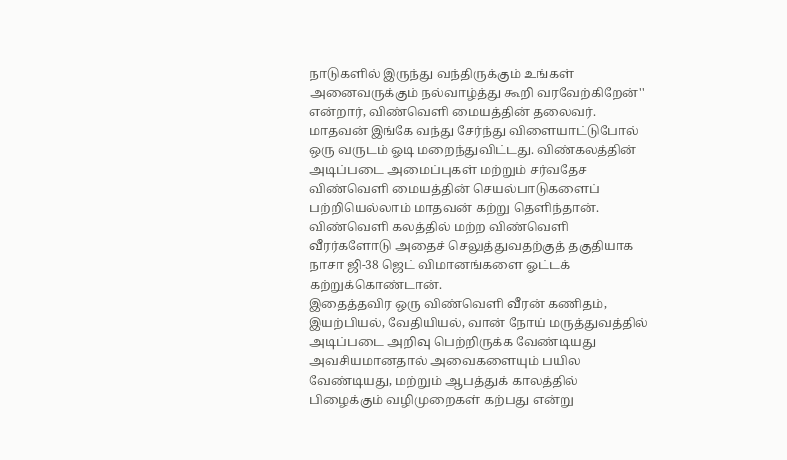நாடுகளில் இருந்து வந்திருக்கும் உங்கள் அனைவருக்கும் நல்வாழ்த்து கூறி வரவேற்கிறேன்'' என்றார், விண்வெளி மையத்தின் தலைவர்.
மாதவன் இங்கே வந்து சேர்ந்து விளையாட்டுபோல் ஒரு வருடம் ஓடி மறைந்துவிட்டது. விண்கலத்தின் அடிப்படை அமைப்புகள் மற்றும் சர்வதேச விண்வெளி மையத்தின் செயல்பாடுகளைப் பற்றியெல்லாம் மாதவன் கற்று தெளிந்தான். விண்வெளி கலத்தில் மற்ற விண்வெளி வீரர்களோடு அதைச் செலுத்துவதற்குத் தகுதியாக நாசா ஜி-38 ஜெட் விமானங்களை ஓட்டக் கற்றுக்கொண்டான்.
இதைத்தவிர ஒரு விண்வெளி வீரன் கணிதம், இயற்பியல், வேதியியல், வான் நோய் மருத்துவத்தில் அடிப்படை அறிவு பெற்றிருக்க வேண்டியது அவசியமானதால் அவைகளையும் பயில வேண்டியது, மற்றும் ஆபத்துக் காலத்தில் பிழைக்கும் வழிமுறைகள் கற்பது என்று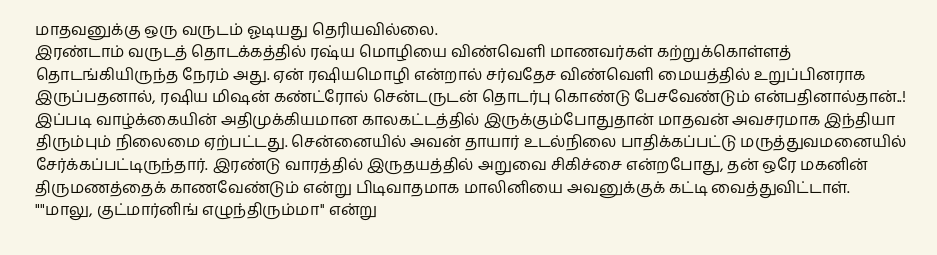மாதவனுக்கு ஒரு வருடம் ஓடியது தெரியவில்லை.
இரண்டாம் வருடத் தொடக்கத்தில் ரஷ்ய மொழியை விண்வெளி மாணவர்கள் கற்றுக்கொள்ளத் தொடங்கியிருந்த நேரம் அது. ஏன் ரஷியமொழி என்றால் சர்வதேச விண்வெளி மையத்தில் உறுப்பினராக இருப்பதனால், ரஷிய மிஷன் கண்ட்ரோல் சென்டருடன் தொடர்பு கொண்டு பேசவேண்டும் என்பதினால்தான்..!
இப்படி வாழ்க்கையின் அதிமுக்கியமான காலகட்டத்தில் இருக்கும்போதுதான் மாதவன் அவசரமாக இந்தியா திரும்பும் நிலைமை ஏற்பட்டது. சென்னையில் அவன் தாயார் உடல்நிலை பாதிக்கப்பட்டு மருத்துவமனையில் சேர்க்கப்பட்டிருந்தார். இரண்டு வாரத்தில் இருதயத்தில் அறுவை சிகிச்சை என்றபோது, தன் ஒரே மகனின் திருமணத்தைக் காணவேண்டும் என்று பிடிவாதமாக மாலினியை அவனுக்குக் கட்டி வைத்துவிட்டாள்.
""மாலு, குட்மார்னிங் எழுந்திரும்மா'' என்று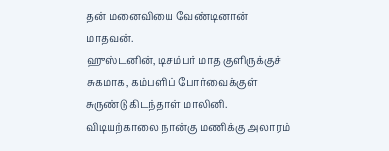தன் மனைவியை வேண்டினான் மாதவன்.
ஹுஸ்டனின், டிசம்பர் மாத குளிருக்குச் சுகமாக, கம்பளிப் போர்வைக்குள் சுருண்டு கிடந்தாள் மாலினி.
விடியற்காலை நான்கு மணிக்கு அலாரம்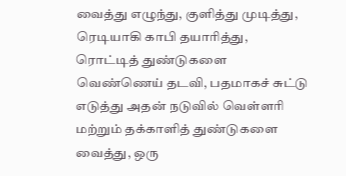வைத்து எழுந்து, குளித்து முடித்து, ரெடியாகி காபி தயாரித்து, ரொட்டித் துண்டுகளை வெண்ணெய் தடவி, பதமாகச் சுட்டு எடுத்து அதன் நடுவில் வெள்ளரி மற்றும் தக்காளித் துண்டுகளை வைத்து, ஒரு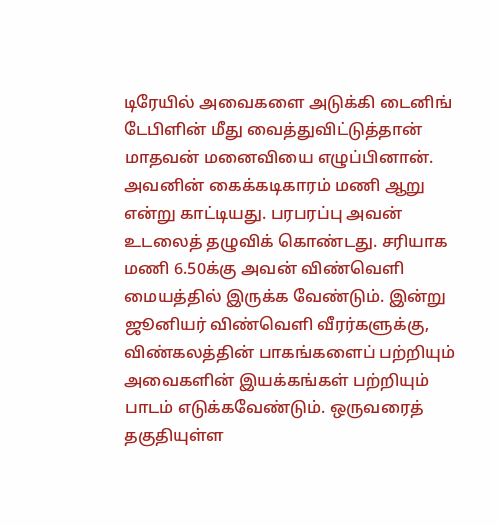டிரேயில் அவைகளை அடுக்கி டைனிங் டேபிளின் மீது வைத்துவிட்டுத்தான் மாதவன் மனைவியை எழுப்பினான். அவனின் கைக்கடிகாரம் மணி ஆறு என்று காட்டியது. பரபரப்பு அவன் உடலைத் தழுவிக் கொண்டது. சரியாக மணி 6.50க்கு அவன் விண்வெளி மையத்தில் இருக்க வேண்டும். இன்று ஜூனியர் விண்வெளி வீரர்களுக்கு, விண்கலத்தின் பாகங்களைப் பற்றியும் அவைகளின் இயக்கங்கள் பற்றியும் பாடம் எடுக்கவேண்டும். ஒருவரைத் தகுதியுள்ள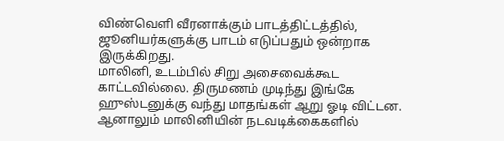விண்வெளி வீரனாக்கும் பாடத்திட்டத்தில், ஜூனியர்களுக்கு பாடம் எடுப்பதும் ஒன்றாக இருக்கிறது.
மாலினி, உடம்பில் சிறு அசைவைக்கூட காட்டவில்லை. திருமணம் முடிந்து இங்கே ஹுஸ்டனுக்கு வந்து மாதங்கள் ஆறு ஓடி விட்டன. ஆனாலும் மாலினியின் நடவடிக்கைகளில்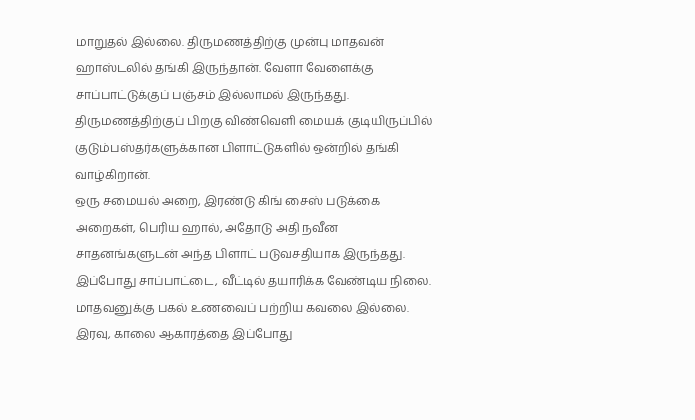மாறுதல் இல்லை. திருமணத்திற்கு முன்பு மாதவன் ஹாஸ்டலில் தங்கி இருந்தான். வேளா வேளைக்கு சாப்பாட்டுக்குப் பஞ்சம் இல்லாமல் இருந்தது. திருமணத்திற்குப் பிறகு விண்வெளி மையக் குடியிருப்பில் குடும்பஸ்தர்களுக்கான பிளாட்டுகளில் ஒன்றில் தங்கி வாழ்கிறான்.
ஒரு சமையல் அறை, இரண்டு கிங் சைஸ் படுக்கை அறைகள், பெரிய ஹால், அதோடு அதி நவீன சாதனங்களுடன் அந்த பிளாட் படுவசதியாக இருந்தது. இப்போது சாப்பாட்டை, வீட்டில் தயாரிக்க வேண்டிய நிலை. மாதவனுக்கு பகல் உணவைப் பற்றிய கவலை இல்லை. இரவு, காலை ஆகாரத்தை இப்போது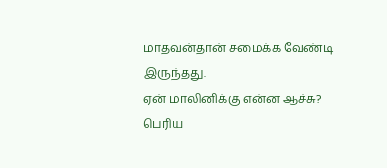மாதவன்தான் சமைக்க வேண்டி இருந்தது.
ஏன் மாலினிக்கு என்ன ஆச்சு?
பெரிய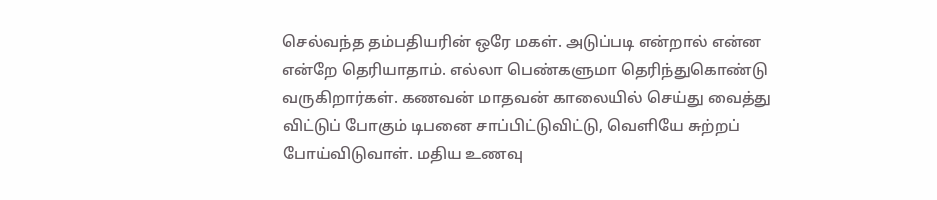செல்வந்த தம்பதியரின் ஒரே மகள். அடுப்படி என்றால் என்ன என்றே தெரியாதாம். எல்லா பெண்களுமா தெரிந்துகொண்டு வருகிறார்கள். கணவன் மாதவன் காலையில் செய்து வைத்து விட்டுப் போகும் டிபனை சாப்பிட்டுவிட்டு, வெளியே சுற்றப் போய்விடுவாள். மதிய உணவு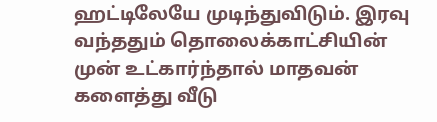ஹட்டிலேயே முடிந்துவிடும். இரவு வந்ததும் தொலைக்காட்சியின் முன் உட்கார்ந்தால் மாதவன் களைத்து வீடு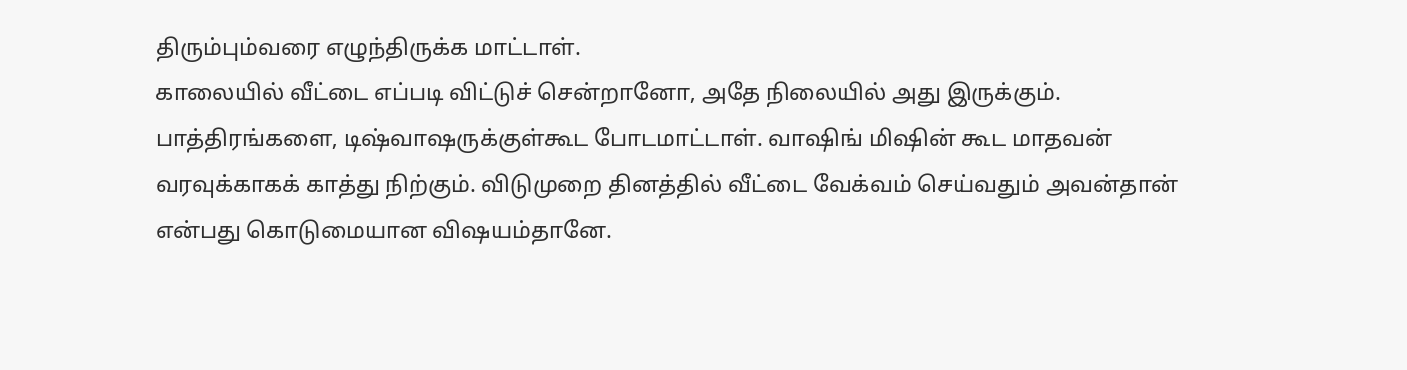திரும்பும்வரை எழுந்திருக்க மாட்டாள்.
காலையில் வீட்டை எப்படி விட்டுச் சென்றானோ, அதே நிலையில் அது இருக்கும். பாத்திரங்களை, டிஷ்வாஷருக்குள்கூட போடமாட்டாள். வாஷிங் மிஷின் கூட மாதவன் வரவுக்காகக் காத்து நிற்கும். விடுமுறை தினத்தில் வீட்டை வேக்வம் செய்வதும் அவன்தான் என்பது கொடுமையான விஷயம்தானே.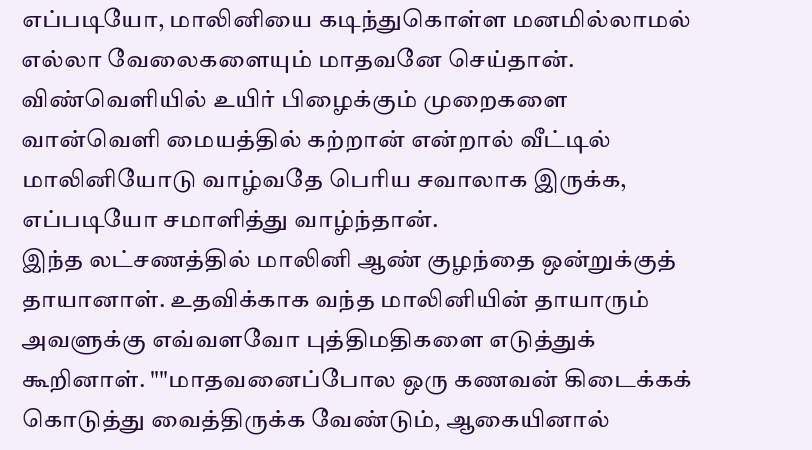எப்படியோ, மாலினியை கடிந்துகொள்ள மனமில்லாமல் எல்லா வேலைகளையும் மாதவனே செய்தான். விண்வெளியில் உயிர் பிழைக்கும் முறைகளை வான்வெளி மையத்தில் கற்றான் என்றால் வீட்டில் மாலினியோடு வாழ்வதே பெரிய சவாலாக இருக்க, எப்படியோ சமாளித்து வாழ்ந்தான்.
இந்த லட்சணத்தில் மாலினி ஆண் குழந்தை ஒன்றுக்குத் தாயானாள். உதவிக்காக வந்த மாலினியின் தாயாரும் அவளுக்கு எவ்வளவோ புத்திமதிகளை எடுத்துக் கூறினாள். ""மாதவனைப்போல ஒரு கணவன் கிடைக்கக் கொடுத்து வைத்திருக்க வேண்டும், ஆகையினால்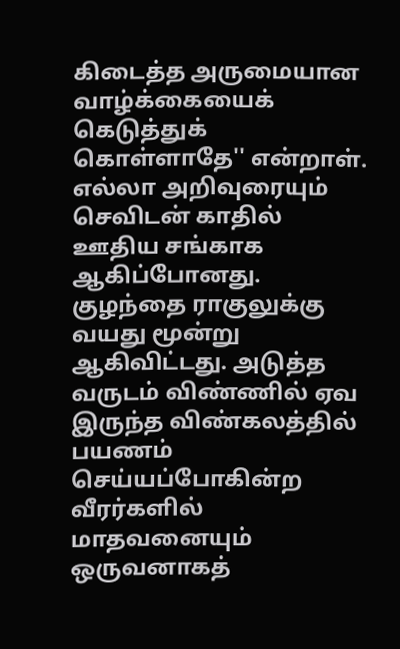கிடைத்த அருமையான வாழ்க்கையைக் கெடுத்துக் கொள்ளாதே'' என்றாள்.
எல்லா அறிவுரையும் செவிடன் காதில் ஊதிய சங்காக ஆகிப்போனது.
குழந்தை ராகுலுக்கு வயது மூன்று ஆகிவிட்டது. அடுத்த வருடம் விண்ணில் ஏவ இருந்த விண்கலத்தில் பயணம் செய்யப்போகின்ற வீரர்களில் மாதவனையும் ஒருவனாகத்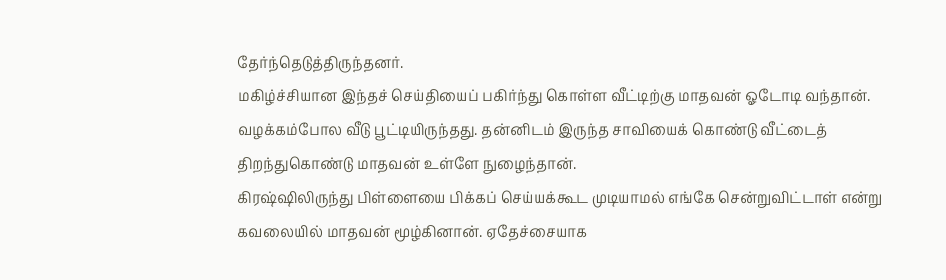தேர்ந்தெடுத்திருந்தனர்.
மகிழ்ச்சியான இந்தச் செய்தியைப் பகிர்ந்து கொள்ள வீட்டிற்கு மாதவன் ஓடோடி வந்தான். வழக்கம்போல வீடு பூட்டியிருந்தது. தன்னிடம் இருந்த சாவியைக் கொண்டு வீட்டைத் திறந்துகொண்டு மாதவன் உள்ளே நுழைந்தான்.
கிரஷ்ஷிலிருந்து பிள்ளையை பிக்கப் செய்யக்கூட முடியாமல் எங்கே சென்றுவிட்டாள் என்று கவலையில் மாதவன் மூழ்கினான். ஏதேச்சையாக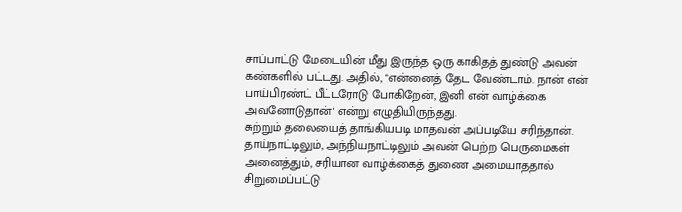சாப்பாட்டு மேடையின் மீது இருந்த ஒரு காகிதத் துண்டு அவன் கண்களில் பட்டது. அதில், "என்னைத் தேட வேண்டாம். நான் என் பாய்பிரண்ட் பீட்டரோடு போகிறேன், இனி என் வாழ்க்கை அவனோடுதான்' என்று எழுதியிருந்தது.
சுற்றும் தலையைத் தாங்கியபடி மாதவன் அப்படியே சரிந்தான். தாய்நாட்டிலும், அந்நியநாட்டிலும் அவன் பெற்ற பெருமைகள் அனைத்தும், சரியான வாழ்க்கைத் துணை அமையாததால் சிறுமைப்பட்டு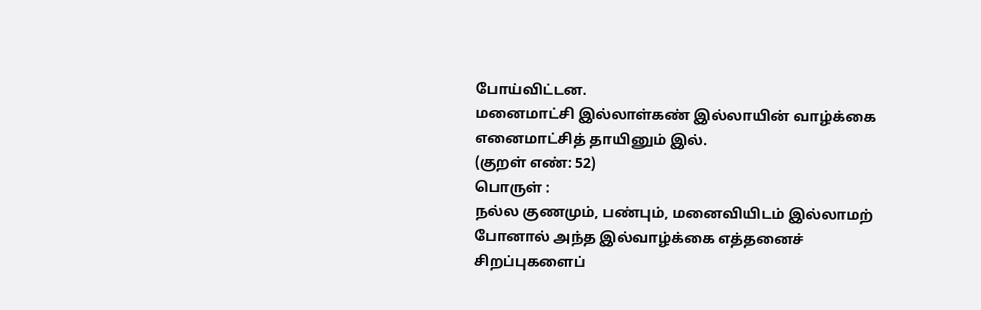போய்விட்டன.
மனைமாட்சி இல்லாள்கண் இல்லாயின் வாழ்க்கை
எனைமாட்சித் தாயினும் இல்.
(குறள் எண்: 52)
பொருள் :
நல்ல குணமும், பண்பும், மனைவியிடம் இல்லாமற் போனால் அந்த இல்வாழ்க்கை எத்தனைச் சிறப்புகளைப்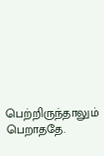பெற்றிருந்தாலும் பெறாததே.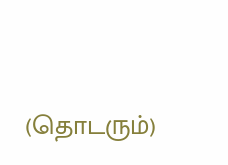(தொடரும்)